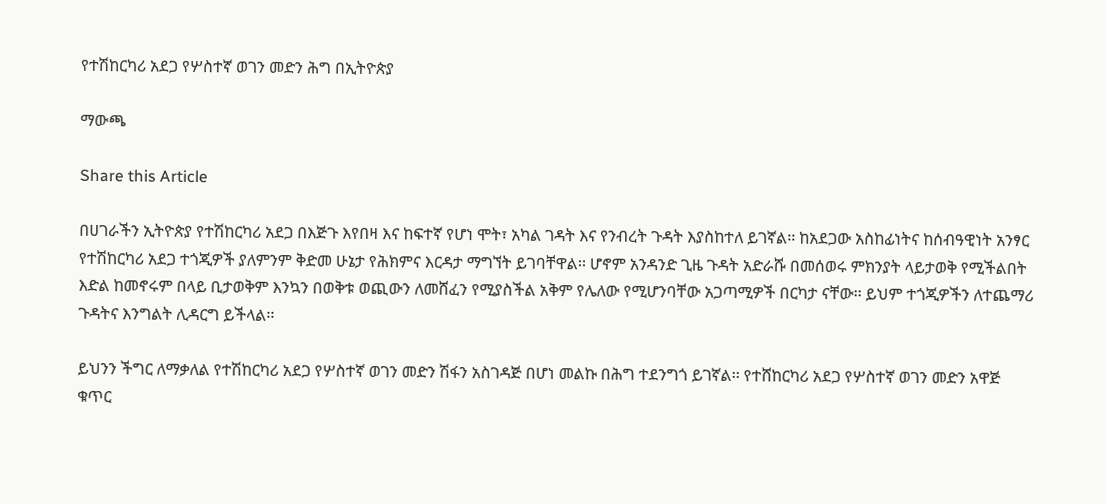የተሽከርካሪ አደጋ የሦስተኛ ወገን መድን ሕግ በኢትዮጵያ

ማውጫ

Share this Article

በሀገራችን ኢትዮጵያ የተሽከርካሪ አደጋ በእጅጉ እየበዛ እና ከፍተኛ የሆነ ሞት፣ አካል ገዳት እና የንብረት ጉዳት እያስከተለ ይገኛል፡፡ ከአደጋው አስከፊነትና ከሰብዓዊነት አንፃር የተሽከርካሪ አደጋ ተጎጂዎች ያለምንም ቅድመ ሁኔታ የሕክምና እርዳታ ማግኘት ይገባቸዋል፡፡ ሆኖም አንዳንድ ጊዜ ጉዳት አድራሹ በመሰወሩ ምክንያት ላይታወቅ የሚችልበት እድል ከመኖሩም በላይ ቢታወቅም እንኳን በወቅቱ ወጪውን ለመሸፈን የሚያስችል አቅም የሌለው የሚሆንባቸው አጋጣሚዎች በርካታ ናቸው፡፡ ይህም ተጎጂዎችን ለተጨማሪ ጉዳትና እንግልት ሊዳርግ ይችላል፡፡

ይህንን ችግር ለማቃለል የተሽከርካሪ አደጋ የሦስተኛ ወገን መድን ሽፋን አስገዳጅ በሆነ መልኩ በሕግ ተደንግጎ ይገኛል፡፡ የተሸከርካሪ አደጋ የሦስተኛ ወገን መድን አዋጅ ቁጥር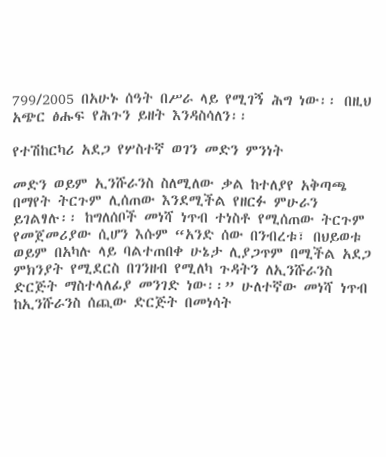799/2005 በአሁኑ ሰዓት በሥራ ላይ የሚገኝ ሕግ ነው፡፡ በዚህ አጭር ፅሑፍ የሕጉን ይዘት እንዳስሳለን፡፡

የተሽከርካሪ አደጋ የሦስተኛ ወገን መድን ምንነት

መድን ወይም ኢንሹራንስ ስለሚለው ቃል ከተለያየ አቅጣጫ በማየት ትርጉም ሊሰጠው እንደሚችል የዘርፉ ምሁራን ይገልፃሉ፡፡ ከግለሰቦች መነሻ ነጥብ ተነስቶ የሚሰጠው ትርጉም የመጀመሪያው ሲሆን እሱም “አንድ ሰው በንብረቱ፣ በህይወቱ ወይም በአካሉ ላይ ባልተጠበቀ ሁኔታ ሊያጋጥም በሚችል አደጋ ምክንያት የሚደርስ በገንዘብ የሚለካ ጉዳትን ለኢንሹራንስ ድርጅት ማስተላለፊያ መንገድ ነው፡፡” ሁለተኛው መነሻ ነጥብ ከኢንሹራንስ ሰጪው ድርጅት በመነሳት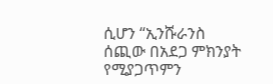ሲሆን “ኢንሹራንስ ሰጪው በአደጋ ምክንያት የሚያጋጥምን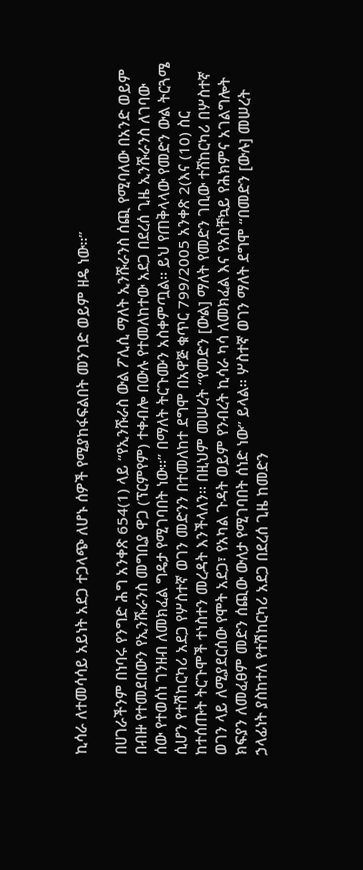ኪሳራ ለተመሳሳይ አይነት አደጋ ተጋላጭ ለሆኑ ሰዎች የሚያከፋፍልበት መንገድ ወይም ዘዴ ነው፡፡”

በሀገራችንም በነባሩ የንግድ ሕግ አንቀጽ 654(1) ላይ “የኢንሹራስ ውል ፖሊሲ ማለት ኢንሹራንስ ሰጪ የሚባለው በአንድ ወይም በብዙ የተመደበውን የኢንሹራንስ መግቢያ ዋጋ (ፕርምየም) ተቀብሎ በውሉ የተመለከተው አደጋ በደረሰ ጊዜ ኢንሹራንስ ለገባው ሰው የተወሰነ ገንዘብ ለመክፈል ግዴታ የሚገባበት ነው፡፡” በማለት ትርጉሙን አስቀምጧል፡፡ ይህ የጠቅላላው የመድን ውል ትርጓሜ ሲሆን የተሽከርካሪ አደጋ የሦስተኛ ወገን መድንን በተመለከተ ደግሞ በአዋጅ ቁጥር 799/2005 አንቀጽ 2(እና (10) ስር ከተሰጡት ትርጉሞች ተነስተን መረዳት እንችላለን፡፡ በዚህም መሠረት “የመድን [ውል] ማለት የመድን ገቢው ተሸከርካሪ በሦስተኛ ወገን ላይ ለሚያደርሰው የሞት አደጋ፣ የአካል ጉዳት ወይም የንብረት ኪሳራ ካሳ ለመክፈል እና የአስቸኳይ የሕክምና አገልግሎት ክፍያን ለመፈፀም መድን ሰጪው ውለታ የሚገባበት ሰነድ ነው” ይላል፡፡ ሦስተኛ ወገን ማለት ደግሞ “በመድን [ውሉ] መሠረት ኃላፊነት ያስከተለ የተሽከርካሪ አደጋ በደረሰ ጊዜ ከመድን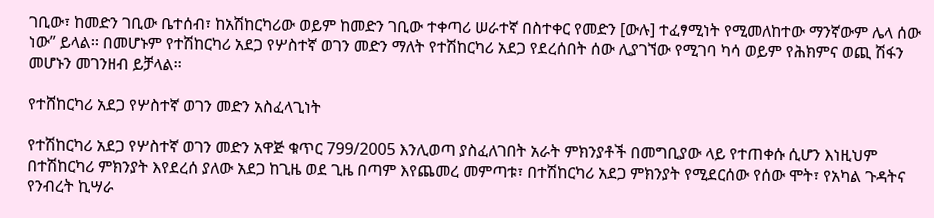ገቢው፣ ከመድን ገቢው ቤተሰብ፣ ከአሽከርካሪው ወይም ከመድን ገቢው ተቀጣሪ ሠራተኛ በስተቀር የመድን [ውሉ] ተፈፃሚነት የሚመለከተው ማንኛውም ሌላ ሰው ነው” ይላል፡፡ በመሆኑም የተሽከርካሪ አደጋ የሦስተኛ ወገን መድን ማለት የተሽከርካሪ አደጋ የደረሰበት ሰው ሊያገኘው የሚገባ ካሳ ወይም የሕክምና ወጪ ሽፋን መሆኑን መገንዘብ ይቻላል፡፡

የተሸከርካሪ አደጋ የሦስተኛ ወገን መድን አስፈላጊነት

የተሽከርካሪ አደጋ የሦስተኛ ወገን መድን አዋጅ ቁጥር 799/2005 እንሊወጣ ያስፈለገበት አራት ምክንያቶች በመግቢያው ላይ የተጠቀሱ ሲሆን እነዚህም በተሽከርካሪ ምክንያት እየደረሰ ያለው አደጋ ከጊዜ ወደ ጊዜ በጣም እየጨመረ መምጣቱ፣ በተሽከርካሪ አደጋ ምክንያት የሚደርሰው የሰው ሞት፣ የአካል ጉዳትና የንብረት ኪሣራ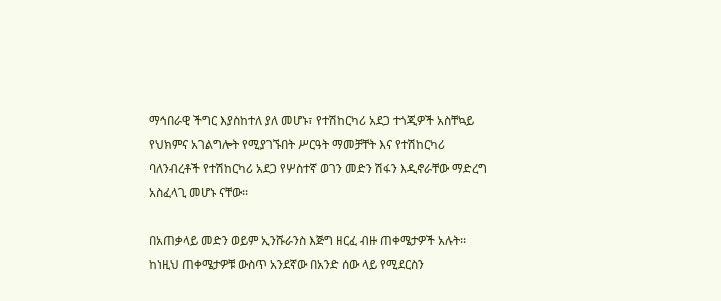ማኅበራዊ ችግር እያስከተለ ያለ መሆኑ፣ የተሽከርካሪ አደጋ ተጎጂዎች አስቸኳይ የህክምና አገልግሎት የሚያገኙበት ሥርዓት ማመቻቸት እና የተሽከርካሪ ባለንብረቶች የተሽከርካሪ አደጋ የሦስተኛ ወገን መድን ሽፋን እዲኖራቸው ማድረግ አስፈላጊ መሆኑ ናቸው፡፡

በአጠቃላይ መድን ወይም ኢንሹራንስ እጅግ ዘርፈ ብዙ ጠቀሜታዎች አሉት፡፡ ከነዚህ ጠቀሜታዎቹ ውስጥ አንደኛው በአንድ ሰው ላይ የሚደርስን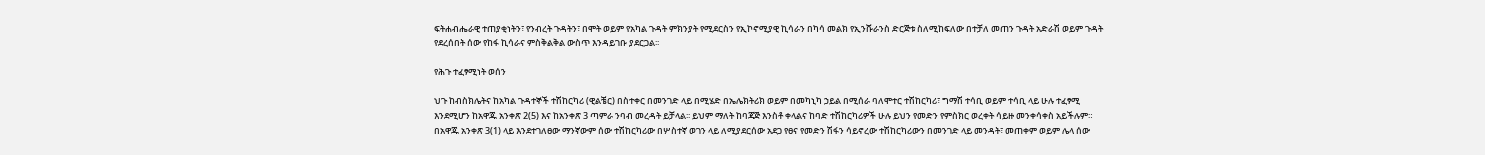ፍትሐብሔራዊ ተጠያቂነትን፣ የንብረት ጉዳትን፣ በሞት ወይም የአካል ጉዳት ምክንያት የሚደርስን የኢኮኖሚያዊ ኪሳራን በካሳ መልክ የኢንሹራንስ ድርጅቱ ስለሚከፍለው በተቻለ መጠን ጉዳት አድራሽ ወይም ጉዳት የደረሰበት ሰው የከፋ ኪሳራና ምስቅልቅል ውስጥ እንዳይገቡ ያደርጋል፡፡

የሕጉ ተፈፃሚነት ወሰን

ህጉ ከብስክሌትና ከአካል ጉዳተኞች ተሽከርካሪ (ዊልቼር) በስተቀር በመንገድ ላይ በሚሄድ በኤሌክትሪክ ወይም በመካኒካ ኃይል በሚሰራ ባለሞተር ተሽከርካሪ፣ ግማሽ ተሳቢ ወይም ተሳቢ ላይ ሁሉ ተፈፃሚ እንደሚሆን ከአዋጁ አንቀጽ 2(5) እና ከአንቀጽ 3 ጣምራ ንባብ መረዳት ይቻላል፡፡ ይህም ማለት ከባጃጅ እንስቶ ቀላልና ከባድ ተሽከርካሪዎች ሁሉ ይህን የመድን የምስክር ወረቀት ሳይዙ መንቀሳቀስ አይችሉም። በአዋጁ አንቀጽ 3(1) ላይ እንደተገለፀው ማንኛውም ሰው ተሽከርካሪው በሦስተኛ ወገን ላይ ለሚያደርሰው አደጋ የፀና የመድን ሽፋን ሳይኖረው ተሽከርካሪውን በመንገድ ላይ መንዳት፣ መጠቀም ወይም ሌላ ሰው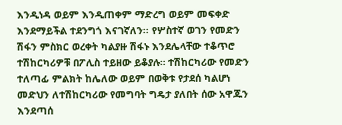እንዲነዳ ወይም እንዲጠቀም ማድረግ ወይም መፍቀድ እንደማይችል ተደንግጎ እናገኛለን፡፡ የሦስተኛ ወገን የመድን ሽፋን ምስክር ወረቀት ካልያዙ ሽፋኑ እንደሌላቸው ተቆጥሮ ተሽከርካሪዎቹ በፖሊስ ተይዘው ይቆያሉ። ተሽከርካሪው የመድን ተለጣፊ ምልክት ከሌለው ወይም በወቅቱ የታደሰ ካልሆነ መድህን ለተሽከርካሪው የመግባት ግዴታ ያለበት ሰው አዋጁን እንደጣሰ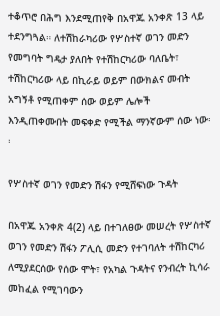ተቆጥሮ በሕግ እንደሚጠየቅ በአዋጁ አንቀጽ 13 ላይ ተደንግጓል። ለተሽከራካሪው የሦስተኛ ወገን መድን የመግባት ግዴታ ያለበት የተሽከርካሪው ባለቤት፣ ተሽከርካሪው ላይ በኪራይ ወይም በውክልና መብት አግኝቶ የሚጠቀም ሰው ወይም ሌሎች እንዲጠቀሙበት መፍቀድ የሚችል ማንኛውም ሰው ነው፡፡

የሦስተኛ ወገን የመድን ሽፋን የሚሸፍነው ጉዳት

በአዋጁ አንቀጽ 4(2) ላይ በተገለፀው መሠረት የሦስተኛ ወገን የመድን ሽፋን ፖሊሲ መድን የተገባለት ተሽከርካሪ ለሚያደርሰው የሰው ሞት፣ የአካል ጉዳትና የንብረት ኪሳራ መከፈል የሚገባውን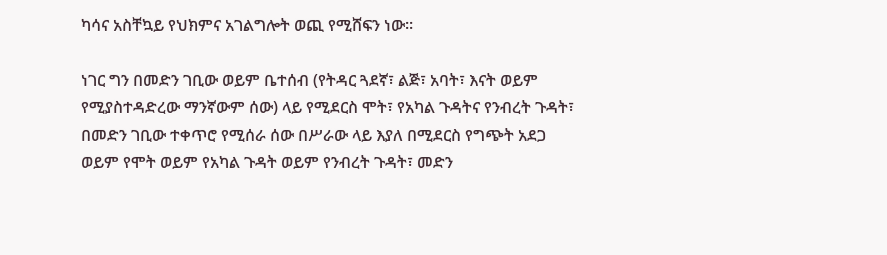ካሳና አስቸኳይ የህክምና አገልግሎት ወጪ የሚሸፍን ነው፡፡

ነገር ግን በመድን ገቢው ወይም ቤተሰብ (የትዳር ጓደኛ፣ ልጅ፣ አባት፣ እናት ወይም የሚያስተዳድረው ማንኛውም ሰው) ላይ የሚደርስ ሞት፣ የአካል ጉዳትና የንብረት ጉዳት፣ በመድን ገቢው ተቀጥሮ የሚሰራ ሰው በሥራው ላይ እያለ በሚደርስ የግጭት አደጋ ወይም የሞት ወይም የአካል ጉዳት ወይም የንብረት ጉዳት፣ መድን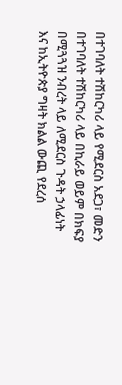በተገባለት ተሽከርካሪ ላይ የሚደርስ አደጋ፣ መድን በተገባለት ተሽከርካሪ ላይ በኪራይ ወይም በክፍያ በሚጓጓዝ ንብረት ላይ ለሚደርስ ጉዳት ኃላፊነት እና ከኢትዮጵያ ግዛት ክልል ውጪ የደረሰ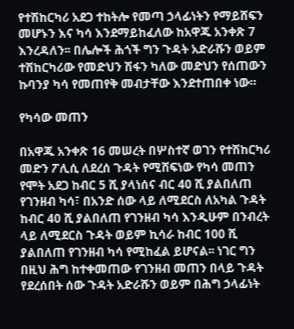የተሽከርካሪ አደጋ ተከትሎ የመጣ ኃላፊነትን የማይሸፍን መሆኑን እና ካሳ እንደማይከፈለው ከአዋጁ አንቀጽ 7 እንረዳለን፡፡ በሌሎች ሕጎች ግን ጉዳት አድራሹን ወይም ተሽከርካሪው የመድህን ሽፋን ካለው መድህን የሰጠውን ኩባንያ ካሳ የመጠየቅ መብታቸው እንደተጠበቀ ነው።

የካሳው መጠን

በአዋጁ አንቀጽ 16 መሠረት በሦስተኛ ወገን የተሽከርካሪ መድን ፖሊሲ ለደረሰ ጉዳት የሚሸፍነው የካሳ መጠን የሞት አደጋ ከብር 5 ሺ ያላነሰና ብር 40 ሺ ያልበለጠ የገንዘብ ካሳ፣ በአንድ ሰው ላይ ለሚደርስ ለአካል ጉዳት ከብር 40 ሺ ያልበለጠ የገንዘብ ካሳ እንዲሁም በንብረት ላይ ለሚደርስ ጉዳት ወይም ኪሳራ ከብር 100 ሺ ያልበለጠ የገንዘብ ካሳ የሚከፈል ይሆናል፡፡ ነገር ግን በዚህ ሕግ ከተቀመጠው የገንዘብ መጠን በላይ ጉዳት የደረሰበት ሰው ጉዳት አድራሹን ወይም በሕግ ኃላፊነት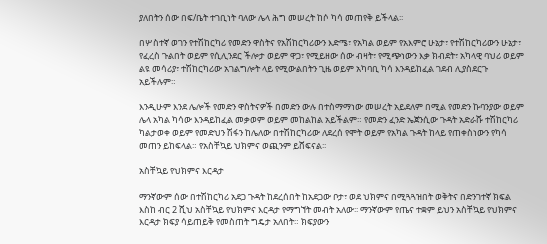ያለበትን ሰው በፍ/ቤት ተገቢነት ባለው ሌላ ሕግ መሠረት ከሶ ካሳ መጠየቅ ይችላል፡፡

በሦስተኛ ወገን የተሽከርካሪ የመድን ዋስትና የአሽከርካሪውን እድሜ፣ የአካል ወይም የአእምሮ ሁኔታ፣ የተሽከርካሪውን ሁኔታ፣ የፈረስ ጉልበት ወይም የሲሊንደር ችሎታ ወይም ዋጋ፣ የሚይዘው ሰው ብዛት፣ የሚጭነውን እቃ ክብደት፣ አካላዊ ባህሪ ወይም ልዩ መሳሪያ፣ ተሽከርካሪው አገልግሎት ላይ የሚውልበትን ጊዜ ወይም አካባቢ ካሳ እንዳይከፈል ገደብ ሊያስደርጉ አይችሉም።

እንዲሁም እንደ ሌሎች የመድን ዋስትናዎች በመድን ውሉ በተስማማነው መሠረት አይደለም በሚል የመድን ኩባንያው ወይም ሌላ አካል ካሳው እንዳይከፈል መቃወም ወይም መከልከል አይችልም። የመድን ፈንድ ኤጀንሲው ጉዳት አድራሹ ተሽከርካሪ ካልታወቀ ወይም የመድህን ሽፋን ከሌለው በተሽከርካሪው ለደረሰ የሞት ወይም የአካል ጉዳት ከላይ የጠቀስነውን የካሳ መጠን ይከፍላል። የአስቸኳይ ህክምና ወጪንም ይሸፍናል፡፡

አስቸኳይ የህክምና እርዳታ

ማንኛውም ሰው በተሽከርካሪ አደጋ ጉዳት ከደረሰበት ከአደጋው ቦታ፣ ወደ ህክምና በሚጓጓዝበት ወቅትና በድንገተኛ ክፍል እስከ ብር 2 ሺህ አስቸኳይ የህክምና እርዳታ የማግኘት መብት አለው፡፡ ማንኛውም የጤና ተቋም ይህን አስቸኳይ የህክምና እርዳታ ክፍያ ሳይጠይቅ የመስጠት ግዴታ አለበት። ክፍያውን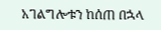አገልግሎቱን ከሰጠ በኋላ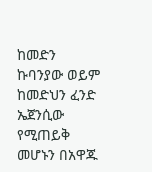ከመድን ኩባንያው ወይም ከመድህን ፈንድ ኤጀንሲው የሚጠይቅ መሆኑን በአዋጁ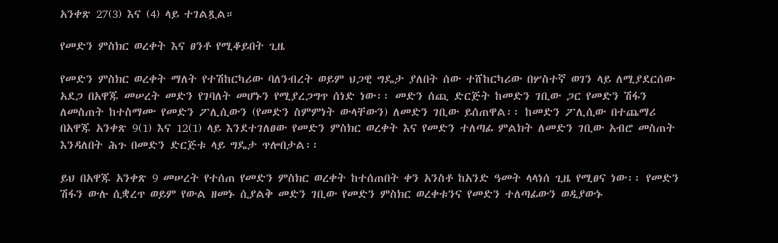አንቀጽ 27(3) እና (4) ላይ ተገልጿል።

የመድን ምስክር ወረቀት እና ፀንቶ የሚቆይበት ጊዜ

የመድን ምስክር ወረቀት ማለት የተሽከርካሪው ባለንብረት ወይም ህጋዊ ግዴታ ያለበት ሰው ተሸከርካሪው በሦስተኛ ወገን ላይ ለሚያደርሰው አደጋ በአዋጁ መሠረት መድን የገባለት መሆኑን የሚያረጋግጥ ሰነድ ነው፡፡ መድን ሰጪ ድርጅት ከመድን ገቢው ጋር የመድን ሽፋን ለመስጠት ከተስማሙ የመድን ፖሊሲውን (የመድን ስምምነት ውላቸውን) ለመድን ገቢው ይሰጠዋል፡፡ ከመድን ፖሊሲው በተጨማሪ በአዋጁ አንቀጽ 9(1) እና 12(1) ላይ እንደተገለፀው የመድን ምስክር ወረቀት እና የመድን ተለጣፊ ምልክት ለመድን ገቢው አብሮ መስጠት እንዳለበት ሕጉ በመድን ድርጅቱ ላይ ግዴታ ጥሎበታል፡፡

ይህ በአዋጁ አንቀጽ 9 መሠረት የተሰጠ የመድን ምስክር ወረቀት ከተሰጠበት ቀን አንስቶ ከአንድ ዓመት ላላነሰ ጊዜ የሚፀና ነው፡፡ የመድን ሽፋን ውሉ ሲቋረጥ ወይም የውል ዘመኑ ሲያልቅ መድን ገቢው የመድን ምስክር ወረቀቱንና የመድን ተለጣፊውን ወዲያውኑ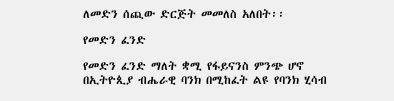ለመድን ሰጪው ድርጅት መመለስ አለበት፡፡

የመድን ፈንድ

የመድን ፈንድ ማለት ቋሚ የፋይናንስ ምንጭ ሆኖ በኢትዮጲያ ብሔራዊ ባንክ በሚከፈት ልዩ የባንክ ሂሳብ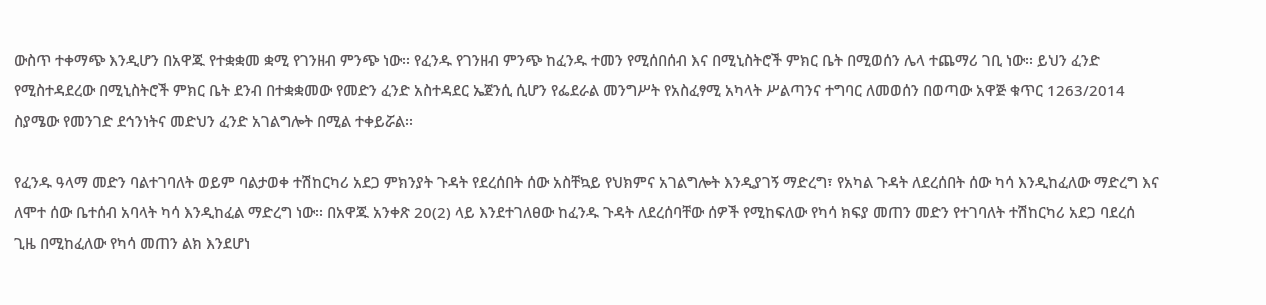ውስጥ ተቀማጭ እንዲሆን በአዋጁ የተቋቋመ ቋሚ የገንዘብ ምንጭ ነው፡፡ የፈንዱ የገንዘብ ምንጭ ከፈንዱ ተመን የሚሰበሰብ እና በሚኒስትሮች ምክር ቤት በሚወሰን ሌላ ተጨማሪ ገቢ ነው፡፡ ይህን ፈንድ የሚስተዳደረው በሚኒስትሮች ምክር ቤት ደንብ በተቋቋመው የመድን ፈንድ አስተዳደር ኤጀንሲ ሲሆን የፌደራል መንግሥት የአስፈፃሚ አካላት ሥልጣንና ተግባር ለመወሰን በወጣው አዋጅ ቁጥር 1263/2014 ስያሜው የመንገድ ደኅንነትና መድህን ፈንድ አገልግሎት በሚል ተቀይሯል፡፡

የፈንዱ ዓላማ መድን ባልተገባለት ወይም ባልታወቀ ተሽከርካሪ አደጋ ምክንያት ጉዳት የደረሰበት ሰው አስቸኳይ የህክምና አገልግሎት እንዲያገኝ ማድረግ፣ የአካል ጉዳት ለደረሰበት ሰው ካሳ እንዲከፈለው ማድረግ እና ለሞተ ሰው ቤተሰብ አባላት ካሳ እንዲከፈል ማድረግ ነው፡፡ በአዋጁ አንቀጽ 20(2) ላይ እንደተገለፀው ከፈንዱ ጉዳት ለደረሰባቸው ሰዎች የሚከፍለው የካሳ ክፍያ መጠን መድን የተገባለት ተሽከርካሪ አደጋ ባደረሰ ጊዜ በሚከፈለው የካሳ መጠን ልክ እንደሆነ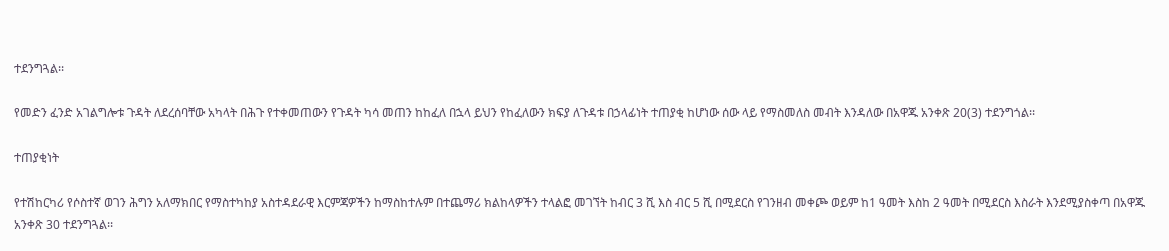ተደንግጓል፡፡

የመድን ፈንድ አገልግሎቱ ጉዳት ለደረሰባቸው አካላት በሕጉ የተቀመጠውን የጉዳት ካሳ መጠን ከከፈለ በኋላ ይህን የከፈለውን ክፍያ ለጉዳቱ በኃላፊነት ተጠያቂ ከሆነው ሰው ላይ የማስመለስ መብት እንዳለው በአዋጁ አንቀጽ 20(3) ተደንግጎል፡፡

ተጠያቂነት

የተሽከርካሪ የሶስተኛ ወገን ሕግን አለማክበር የማስተካከያ አስተዳደራዊ እርምጃዎችን ከማስከተሉም በተጨማሪ ክልከላዎችን ተላልፎ መገኘት ከብር 3 ሺ እስ ብር 5 ሺ በሚደርስ የገንዘብ መቀጮ ወይም ከ1 ዓመት እስከ 2 ዓመት በሚደርስ እስራት እንደሚያስቀጣ በአዋጁ አንቀጽ 30 ተደንግጓል፡፡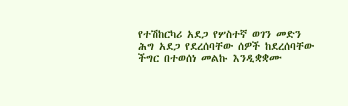የተሽከርካሪ አደጋ የሦስተኛ ወገን መድን ሕግ አደጋ የደረሰባቸው ሰዎች ከደረሰባቸው ችግር በተወሰነ መልኩ እንዲቋቋሙ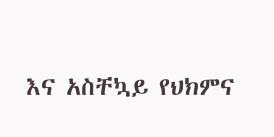እና አስቸኳይ የህክምና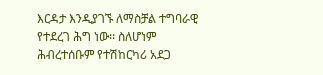እርዳታ እንዲያገኙ ለማስቻል ተግባራዊ የተደረገ ሕግ ነው፡፡ ስለሆነም ሕብረተሰቡም የተሽከርካሪ አደጋ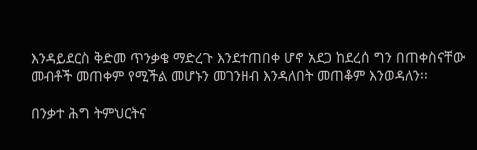እንዳይደርስ ቅድመ ጥንቃቄ ማድረጉ እንደተጠበቀ ሆኖ አደጋ ከደረሰ ግን በጠቀስናቸው መብቶች መጠቀም የሚችል መሆኑን መገንዘብ እንዳለበት መጠቆም እንወዳለን፡፡

በንቃተ ሕግ ትምህርትና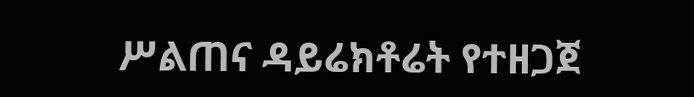ሥልጠና ዳይሬክቶሬት የተዘጋጀ